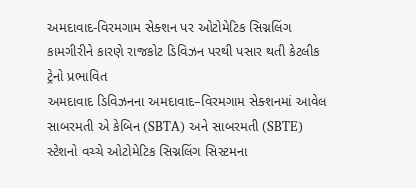અમદાવાદ-વિરમગામ સેક્શન પર ઓટોમેટિક સિગ્નલિંગ કામગીરીને કારણે રાજકોટ ડિવિઝન પરથી પસાર થતી કેટલીક ટ્રેનો પ્રભાવિત
અમદાવાદ ડિવિઝનના અમદાવાદ–વિરમગામ સેક્શનમાં આવેલ સાબરમતી એ કેબિન (SBTA) અને સાબરમતી (SBTE) સ્ટેશનો વચ્ચે ઓટોમેટિક સિગ્નલિંગ સિસ્ટમના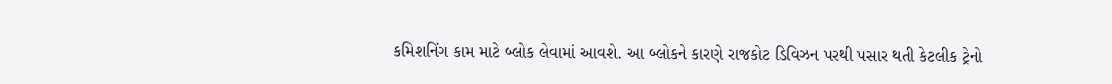કમિશનિંગ કામ માટે બ્લોક લેવામાં આવશે. આ બ્લોકને કારણે રાજકોટ ડિવિઝન પરથી પસાર થતી કેટલીક ટ્રેનો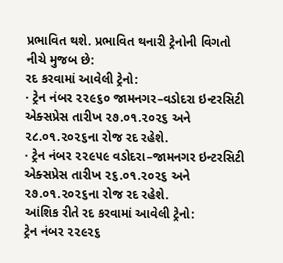પ્રભાવિત થશે. પ્રભાવિત થનારી ટ્રેનોની વિગતો નીચે મુજબ છે:
રદ કરવામાં આવેલી ટ્રેનો:
· ટ્રેન નંબર ૨૨૯૬૦ જામનગર–વડોદરા ઇન્ટરસિટી એક્સપ્રેસ તારીખ ૨૭.૦૧.૨૦૨૬ અને ૨૮.૦૧.૨૦૨૬ના રોજ રદ રહેશે.
· ટ્રેન નંબર ૨૨૯૫૯ વડોદરા–જામનગર ઇન્ટરસિટી એક્સપ્રેસ તારીખ ૨૬.૦૧.૨૦૨૬ અને ૨૭.૦૧.૨૦૨૬ના રોજ રદ રહેશે.
આંશિક રીતે રદ કરવામાં આવેલી ટ્રેનો:
ટ્રેન નંબર ૨૨૯૨૬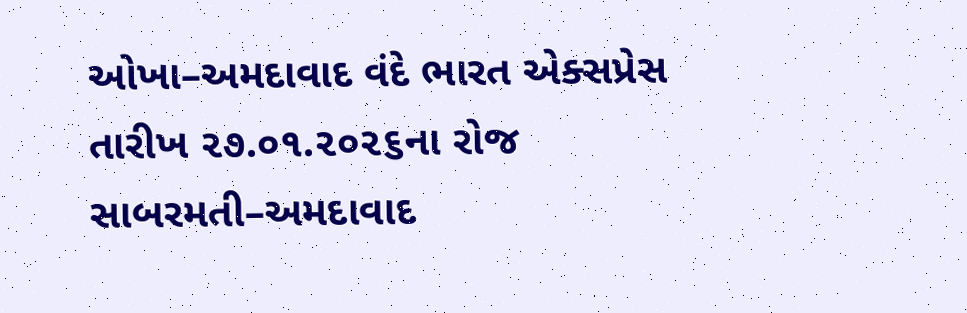ઓખા–અમદાવાદ વંદે ભારત એક્સપ્રેસ તારીખ ૨૭.૦૧.૨૦૨૬ના રોજ સાબરમતી–અમદાવાદ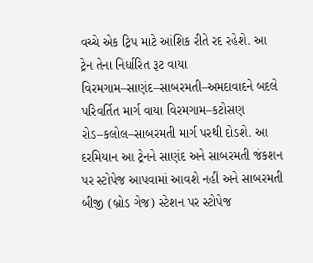વચ્ચે એક ટ્રિપ માટે આંશિક રીતે રદ રહેશે. આ ટ્રેન તેના નિર્ધારિત રૂટ વાયા વિરમગામ–સાણંદ–સાબરમતી–અમદાવાદને બદલે પરિવર્તિત માર્ગ વાયા વિરમગામ–કટોસણ રોડ–કલોલ–સાબરમતી માર્ગ પરથી દોડશે. આ દરમિયાન આ ટ્રેનને સાણંદ અને સાબરમતી જંકશન પર સ્ટોપેજ આપવામાં આવશે નહીં અને સાબરમતી બીજી (બ્રોડ ગેજ) સ્ટેશન પર સ્ટોપેજ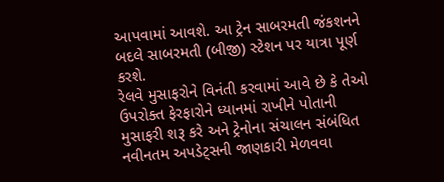આપવામાં આવશે. આ ટ્રેન સાબરમતી જંકશનને બદલે સાબરમતી (બીજી) સ્ટેશન પર યાત્રા પૂર્ણ કરશે.
રેલવે મુસાફરોને વિનંતી કરવામાં આવે છે કે તેઓ ઉપરોક્ત ફેરફારોને ધ્યાનમાં રાખીને પોતાની મુસાફરી શરૂ કરે અને ટ્રેનોના સંચાલન સંબંધિત નવીનતમ અપડેટ્સની જાણકારી મેળવવા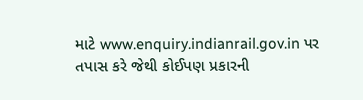માટે www.enquiry.indianrail.gov.in પર તપાસ કરે જેથી કોઈપણ પ્રકારની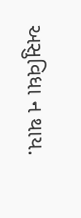અસુવિધા ન થાય.